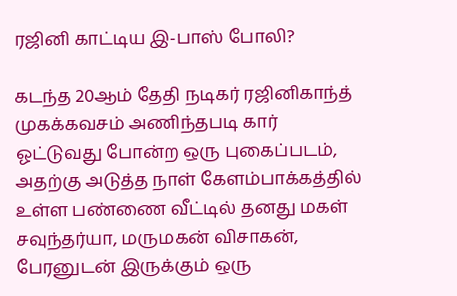ரஜினி காட்டிய இ-பாஸ் போலி?

கடந்த 20ஆம் தேதி நடிகர் ரஜினிகாந்த் முகக்கவசம் அணிந்தபடி கார் ஓட்டுவது போன்ற ஒரு புகைப்படம், அதற்கு அடுத்த நாள் கேளம்பாக்கத்தில் உள்ள பண்ணை வீட்டில் தனது மகள் சவுந்தர்யா, மருமகன் விசாகன், பேரனுடன் இருக்கும் ஒரு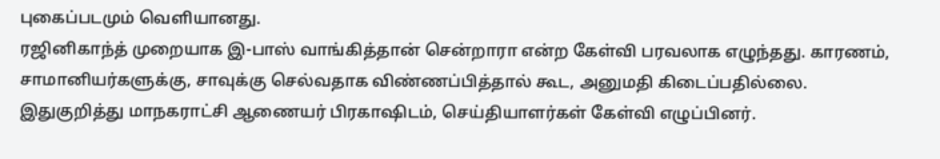புகைப்படமும் வெளியானது.
ரஜினிகாந்த் முறையாக இ-பாஸ் வாங்கித்தான் சென்றாரா என்ற கேள்வி பரவலாக எழுந்தது. காரணம், சாமானியர்களுக்கு, சாவுக்கு செல்வதாக விண்ணப்பித்தால் கூட, அனுமதி கிடைப்பதில்லை.
இதுகுறித்து மாநகராட்சி ஆணையர் பிரகாஷிடம், செய்தியாளர்கள் கேள்வி எழுப்பினர்.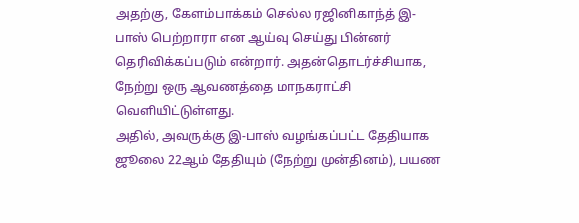அதற்கு, கேளம்பாக்கம் செல்ல ரஜினிகாந்த் இ-பாஸ் பெற்றாரா என ஆய்வு செய்து பின்னர் தெரிவிக்கப்படும் என்றார். அதன்தொடர்ச்சியாக, நேற்று ஒரு ஆவணத்தை மாநகராட்சி வெளியிட்டுள்ளது.
அதில், அவருக்கு இ-பாஸ் வழங்கப்பட்ட தேதியாக ஜூலை 22ஆம் தேதியும் (நேற்று முன்தினம்), பயண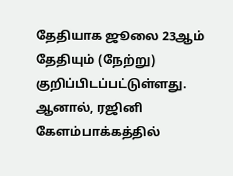தேதியாக ஜூலை 23ஆம் தேதியும் (நேற்று) குறிப்பிடப்பட்டுள்ளது. ஆனால், ரஜினி கேளம்பாக்கத்தில்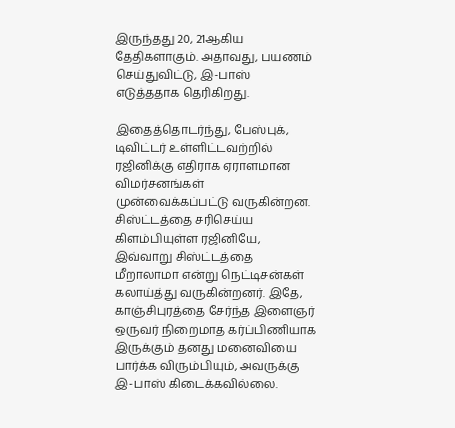இருந்தது 20, 21ஆகிய தேதிகளாகும். அதாவது, பயணம் செய்துவிட்டு, இ-பாஸ் எடுத்ததாக தெரிகிறது.

இதைத்தொடர்ந்து, பேஸ்புக், டிவிட்டர் உள்ளிட்டவற்றில் ரஜினிக்கு எதிராக ஏராளமான விமர்சனங்கள் முன்வைக்கப்பட்டு வருகின்றன. சிஸ்ட்டத்தை சரிசெய்ய கிளம்பியுள்ள ரஜினியே, இவ்வாறு சிஸ்ட்டத்தை மீறாலாமா என்று நெட்டிசன்கள் கலாய்த்து வருகின்றனர். இதே, காஞ்சிபுரத்தை சேர்ந்த இளைஞர் ஒருவர் நிறைமாத கர்ப்பிணியாக இருக்கும் தனது மனைவியை பார்க்க விரும்பியும், அவருக்கு இ-பாஸ் கிடைக்கவில்லை.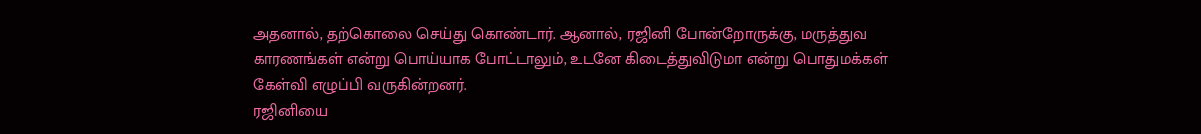அதனால், தற்கொலை செய்து கொண்டார். ஆனால், ரஜினி போன்றோருக்கு, மருத்துவ காரணங்கள் என்று பொய்யாக போட்டாலும், உடனே கிடைத்துவிடுமா என்று பொதுமக்கள் கேள்வி எழுப்பி வருகின்றனர்.
ரஜினியை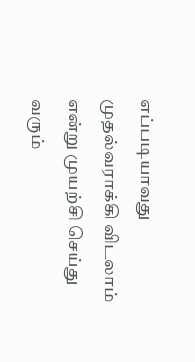எப்படியாவது முதல்வராக்கி விடலாம் என்று முயற்சி செய்து வரும்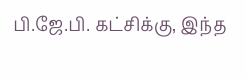பி.ஜே.பி. கட்சிக்கு, இந்த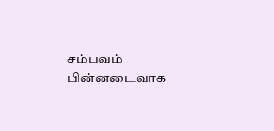சம்பவம் பின்னடைவாக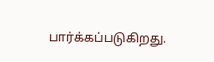பார்க்கப்படுகிறது.